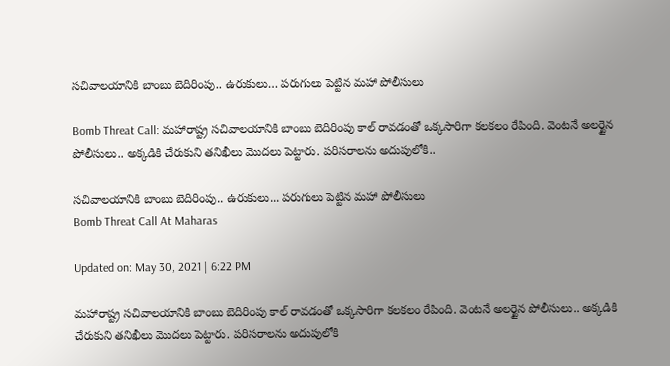సచివాలయానికి బాంబు బెదిరింపు.. ఉరుకులు… పరుగులు పెట్టిన మహా పోలీసులు

Bomb Threat Call: మహారాష్ట్ర సచివాలయానికి బాంబు బెదిరింపు కాల్‌ రావడంతో ఒక్కసారిగా కలకలం రేపింది. వెంటనే అలర్టైన పోలీసులు.. అక్కడికి చేరుకుని తనిఖీలు మొదలు పెట్టారు. పరిసరాలను అదుపులోకి..

సచివాలయానికి బాంబు బెదిరింపు.. ఉరుకులు... పరుగులు పెట్టిన మహా పోలీసులు
Bomb Threat Call At Maharas

Updated on: May 30, 2021 | 6:22 PM

మహారాష్ట్ర సచివాలయానికి బాంబు బెదిరింపు కాల్‌ రావడంతో ఒక్కసారిగా కలకలం రేపింది. వెంటనే అలర్టైన పోలీసులు.. అక్కడికి చేరుకుని తనిఖీలు మొదలు పెట్టారు. పరిసరాలను అదుపులోకి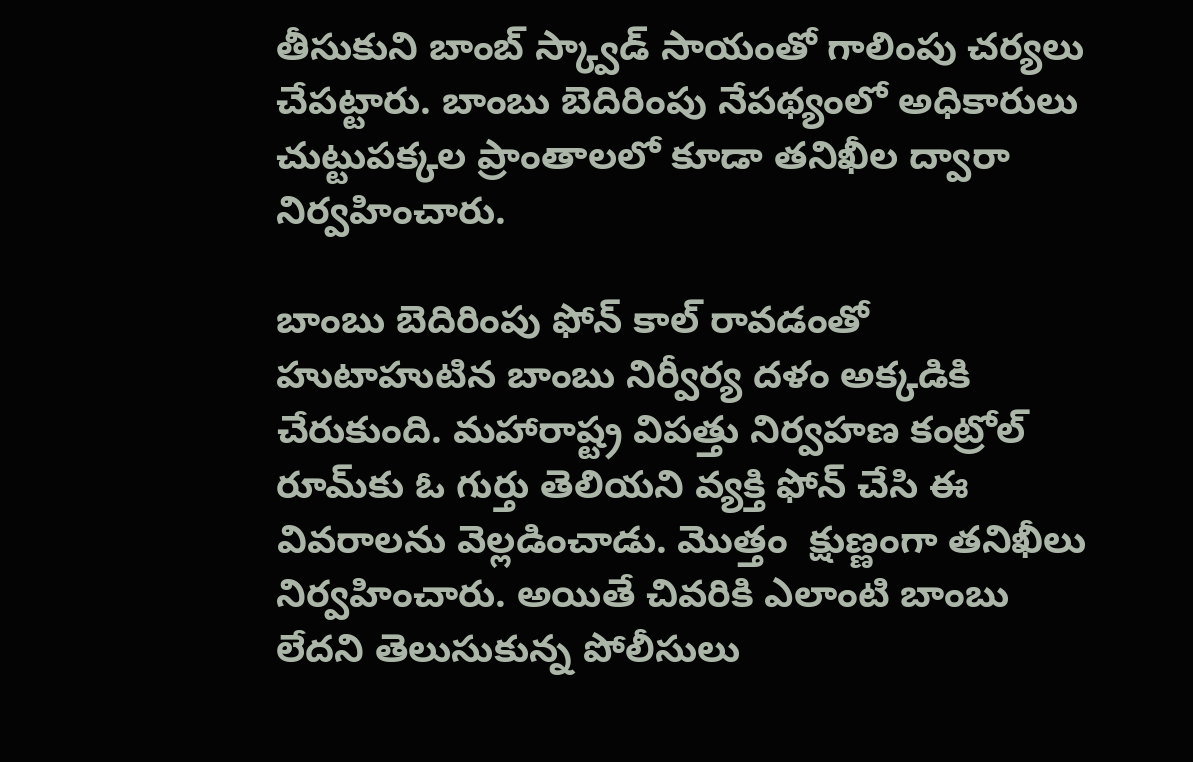తీసుకుని బాంబ్ స్క్వాడ్ సాయంతో గాలింపు చర్యలు చేపట్టారు. బాంబు బెదిరింపు నేపథ్యంలో అధికారులు చుట్టుపక్కల ప్రాంతాలలో కూడా తనిఖీల ద్వారా నిర్వహించారు.

బాంబు బెదిరింపు ఫోన్ కాల్ రావడంతో హుటాహుటిన బాంబు నిర్వీర్య దళం అక్కడికి చేరుకుంది. మహారాష్ట్ర విపత్తు నిర్వహణ కంట్రోల్ రూమ్‌కు ఓ గుర్తు తెలియని వ్యక్తి ఫోన్ చేసి ఈ వివరాలను వెల్లడించాడు. మొత్తం  క్షుణ్ణంగా తనిఖీలు నిర్వహించారు. అయితే చివరికి ఎలాంటి బాంబు లేదని తెలుసుకున్న పోలీసులు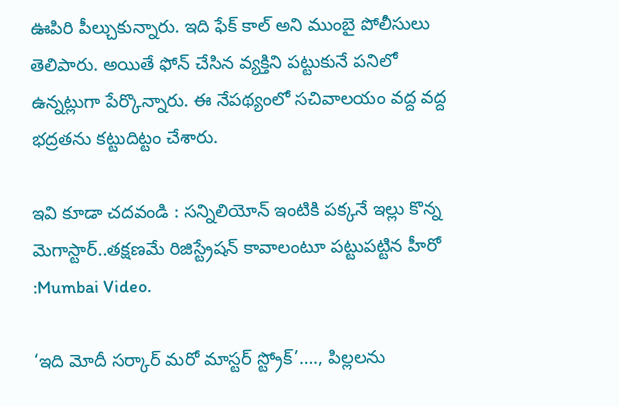ఊపిరి పీల్చుకున్నారు. ఇది ఫేక్ కాల్ అని ముంబై పోలీసులు తెలిపారు. అయితే ఫోన్ చేసిన వ్యక్తిని పట్టుకునే పనిలో ఉన్నట్లుగా పేర్కొన్నారు. ఈ నేపథ్యంలో సచివాలయం వద్ద వద్ద భద్రతను కట్టుదిట్టం చేశారు.

ఇవి కూడా చదవండి : సన్నిలియోన్ ఇంటికి పక్కనే ఇల్లు కొన్న మెగాస్టార్..తక్షణమే రిజిస్ట్రేషన్ కావాలంటూ పట్టుపట్టిన హీరో :Mumbai Video.

‘ఇది మోదీ సర్కార్ మరో మాస్టర్ స్ట్రోక్’…., పిల్లలను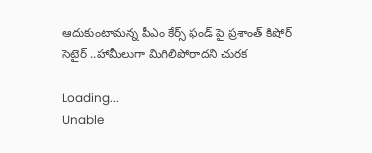ఆదుకుంటామన్న పీఎం కేర్స్ ఫండ్ పై ప్రశాంత్ కిషోర్ సెటైర్ ..హామీలుగా మిగిలిపోరాదని చురక

Loading...
Unable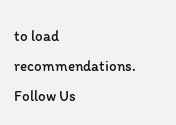to load recommendations.
Follow Us